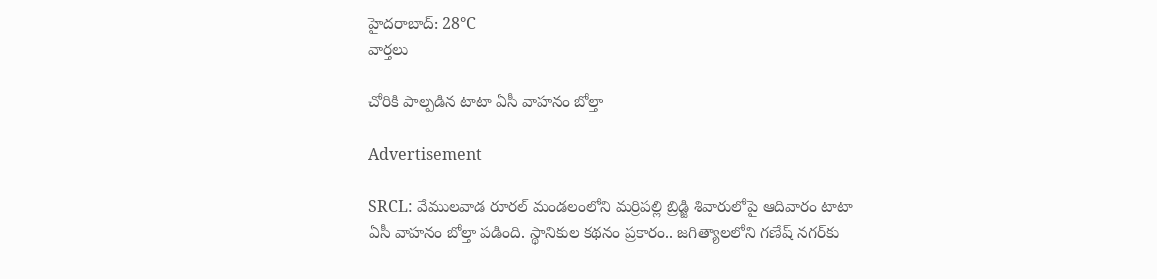హైదరాబాద్: 28°C
వార్తలు

చోరికి పాల్పడిన టాటా ఏసీ వాహనం బోల్తా

Advertisement

SRCL: వేములవాడ రూరల్ మండలంలోని మర్రిపల్లి బ్రిడ్జి శివారులోపై ఆదివారం టాటా ఏసీ వాహనం బోల్తా పడింది. స్థానికుల కథనం ప్రకారం.. జగిత్యాలలోని గణేష్ నగర్‌కు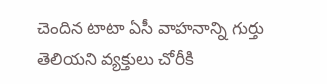చెందిన టాటా ఏసీ వాహనాన్ని గుర్తు తెలియని వ్యక్తులు చోరీకి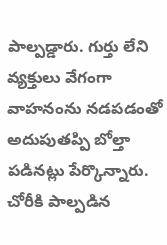పాల్పడ్డారు. గుర్తు లేని వ్యక్తులు వేగంగా వాహనంను నడపడంతో అదుపుతప్పి బోల్తా పడినట్లు పేర్కొన్నారు. చోరీకి పాల్పడిన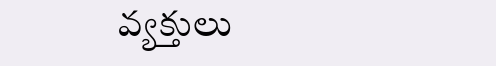వ్యక్తులు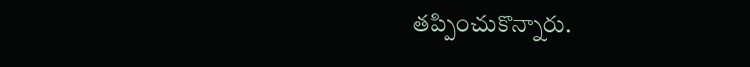తప్పించుకొన్నారు.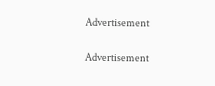Advertisement

Advertisement